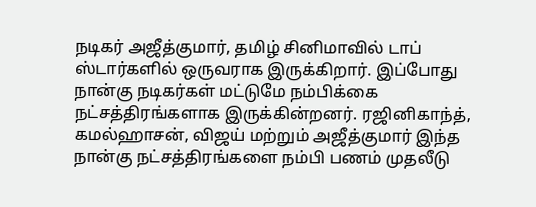நடிகர் அஜீத்குமார், தமிழ் சினிமாவில் டாப் ஸ்டார்களில் ஒருவராக இருக்கிறார். இப்போது நான்கு நடிகர்கள் மட்டுமே நம்பிக்கை நட்சத்திரங்களாக இருக்கின்றனர். ரஜினிகாந்த், கமல்ஹாசன், விஜய் மற்றும் அஜீத்குமார் இந்த நான்கு நட்சத்திரங்களை நம்பி பணம் முதலீடு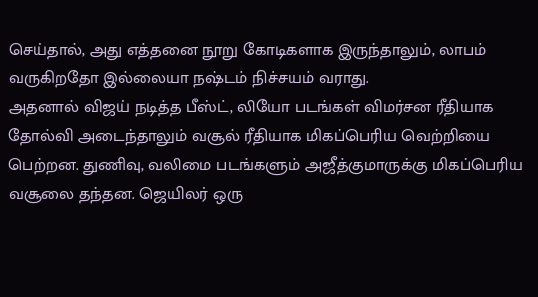செய்தால், அது எத்தனை நூறு கோடிகளாக இருந்தாலும், லாபம் வருகிறதோ இல்லையா நஷ்டம் நிச்சயம் வராது.
அதனால் விஜய் நடித்த பீஸ்ட், லியோ படங்கள் விமர்சன ரீதியாக தோல்வி அடைந்தாலும் வசூல் ரீதியாக மிகப்பெரிய வெற்றியை பெற்றன. துணிவு, வலிமை படங்களும் அஜீத்குமாருக்கு மிகப்பெரிய வசூலை தந்தன. ஜெயிலர் ஒரு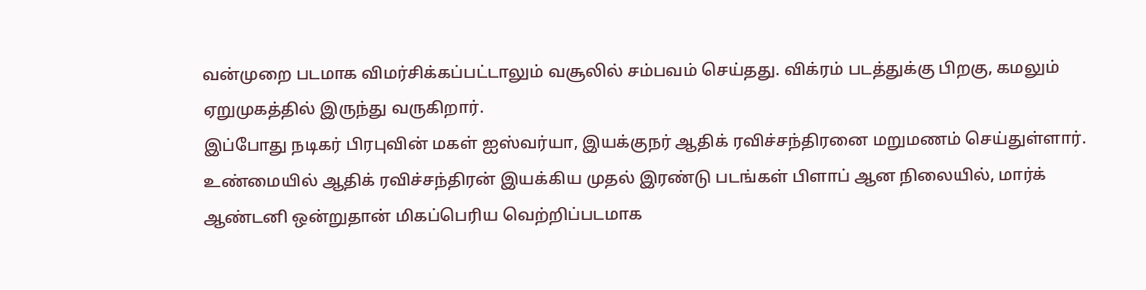வன்முறை படமாக விமர்சிக்கப்பட்டாலும் வசூலில் சம்பவம் செய்தது. விக்ரம் படத்துக்கு பிறகு, கமலும் ஏறுமுகத்தில் இருந்து வருகிறார்.
இப்போது நடிகர் பிரபுவின் மகள் ஐஸ்வர்யா, இயக்குநர் ஆதிக் ரவிச்சந்திரனை மறுமணம் செய்துள்ளார். உண்மையில் ஆதிக் ரவிச்சந்திரன் இயக்கிய முதல் இரண்டு படங்கள் பிளாப் ஆன நிலையில், மார்க் ஆண்டனி ஒன்றுதான் மிகப்பெரிய வெற்றிப்படமாக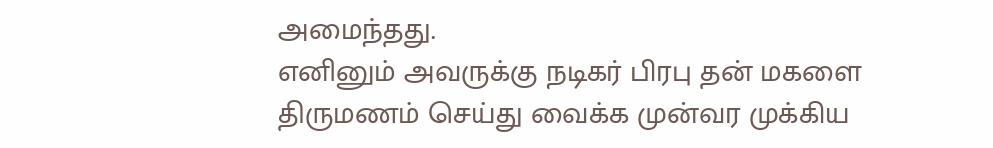அமைந்தது.
எனினும் அவருக்கு நடிகர் பிரபு தன் மகளை திருமணம் செய்து வைக்க முன்வர முக்கிய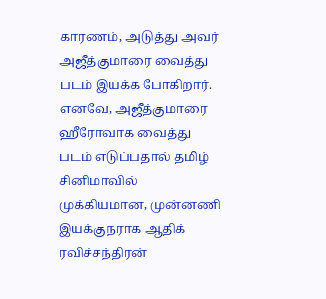காரணம், அடுத்து அவர் அஜீத்குமாரை வைத்து படம் இயக்க போகிறார். எனவே, அஜீத்குமாரை ஹீரோவாக வைத்து படம் எடுப்பதால் தமிழ் சினிமாவில் முக்கியமான, முன்னணி இயக்குநராக ஆதிக் ரவிச்சந்திரன்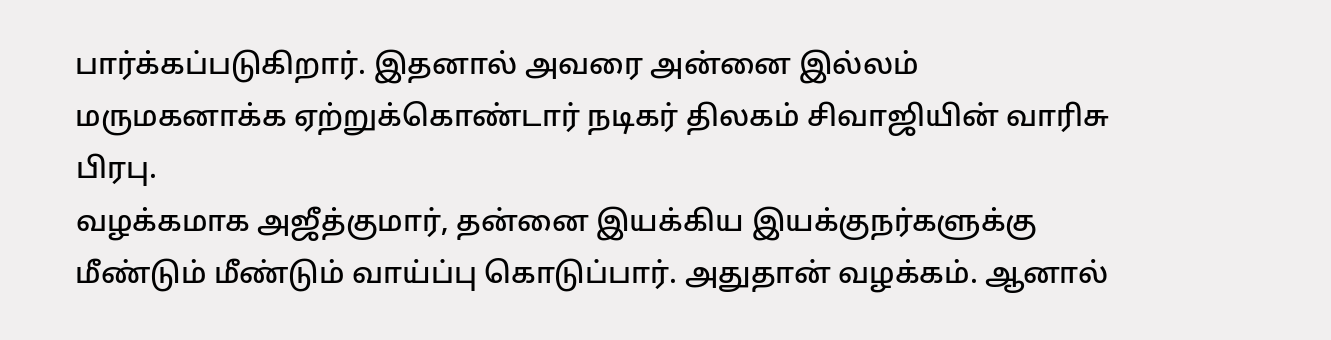பார்க்கப்படுகிறார். இதனால் அவரை அன்னை இல்லம் மருமகனாக்க ஏற்றுக்கொண்டார் நடிகர் திலகம் சிவாஜியின் வாரிசு பிரபு.
வழக்கமாக அஜீத்குமார், தன்னை இயக்கிய இயக்குநர்களுக்கு மீண்டும் மீண்டும் வாய்ப்பு கொடுப்பார். அதுதான் வழக்கம். ஆனால்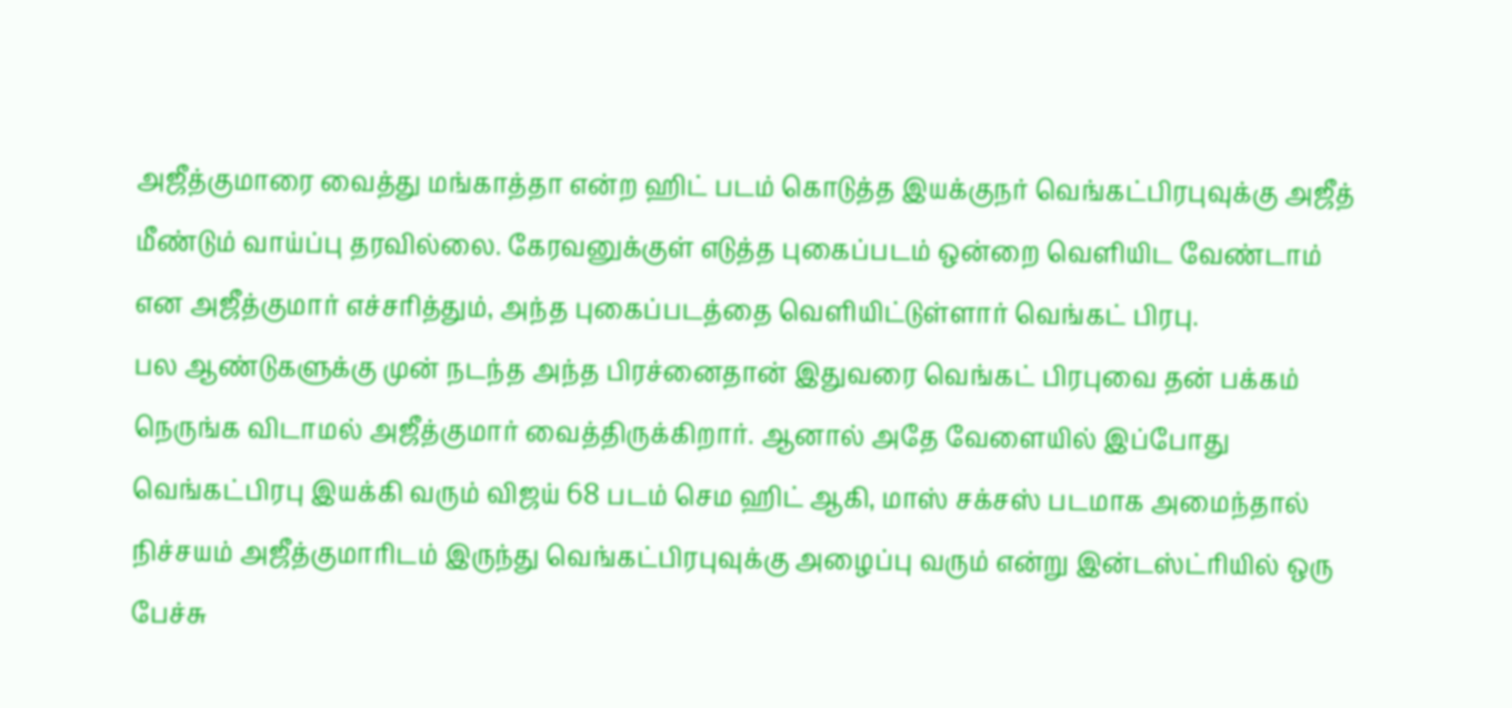அஜீத்குமாரை வைத்து மங்காத்தா என்ற ஹிட் படம் கொடுத்த இயக்குநர் வெங்கட்பிரபுவுக்கு அஜீத் மீண்டும் வாய்ப்பு தரவில்லை. கேரவனுக்குள் எடுத்த புகைப்படம் ஒன்றை வெளியிட வேண்டாம் என அஜீத்குமார் எச்சரித்தும், அந்த புகைப்படத்தை வெளியிட்டுள்ளார் வெங்கட் பிரபு.
பல ஆண்டுகளுக்கு முன் நடந்த அந்த பிரச்னைதான் இதுவரை வெங்கட் பிரபுவை தன் பக்கம் நெருங்க விடாமல் அஜீத்குமார் வைத்திருக்கிறார். ஆனால் அதே வேளையில் இப்போது வெங்கட்பிரபு இயக்கி வரும் விஜய் 68 படம் செம ஹிட் ஆகி, மாஸ் சக்சஸ் படமாக அமைந்தால் நிச்சயம் அஜீத்குமாரிடம் இருந்து வெங்கட்பிரபுவுக்கு அழைப்பு வரும் என்று இன்டஸ்ட்ரியில் ஒரு பேச்சு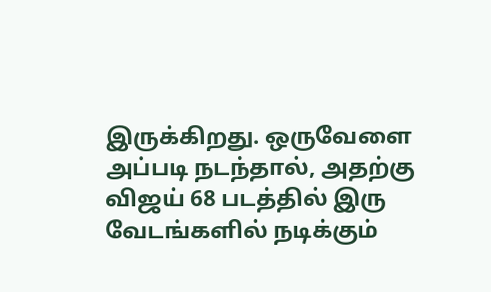இருக்கிறது. ஒருவேளை அப்படி நடந்தால், அதற்கு விஜய் 68 படத்தில் இரு வேடங்களில் நடிக்கும்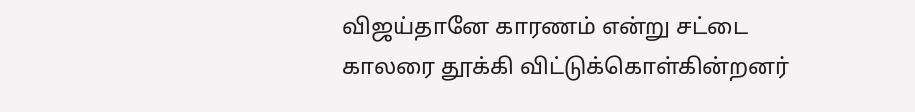விஜய்தானே காரணம் என்று சட்டை காலரை தூக்கி விட்டுக்கொள்கின்றனர்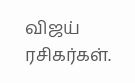விஜய் ரசிகர்கள்.